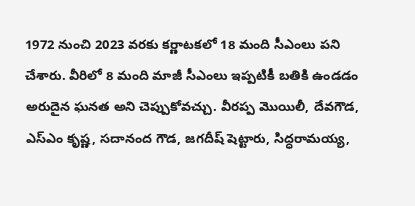1972 నుంచి 2023 వరకు కర్ణాటకలో 18 మంది సీఎంలు పని చేశారు. వీరిలో 8 మంది మాజీ సీఎంలు ఇప్పటికీ బతికి ఉండడం అరుదైన ఘనత అని చెప్పుకోవచ్చు. వీరప్ప మొయిలీ, దేవగౌడ, ఎస్ఎం కృష్ణ, సదానంద గౌడ, జగదీష్ షెట్టారు, సిద్ధరామయ్య,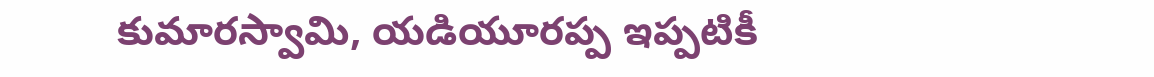కుమారస్వామి, యడియూరప్ప ఇప్పటికీ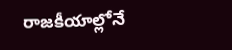రాజకీయాల్లోనే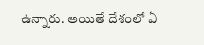ఉన్నారు. అయితే దేశంలో ఏ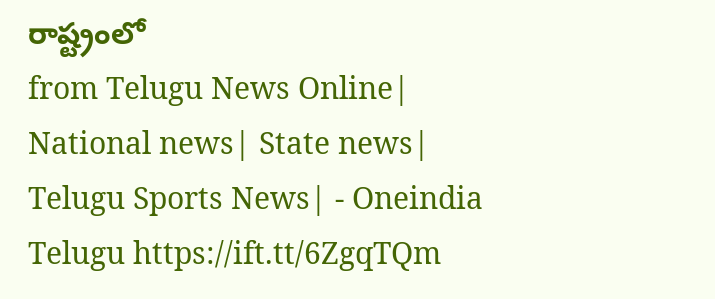రాష్ట్రంలో
from Telugu News Online| National news| State news| Telugu Sports News| - Oneindia Telugu https://ift.tt/6ZgqTQm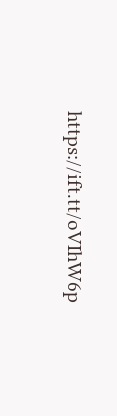https://ift.tt/oVIhW6p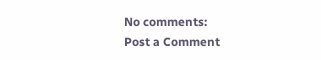No comments:
Post a Comment